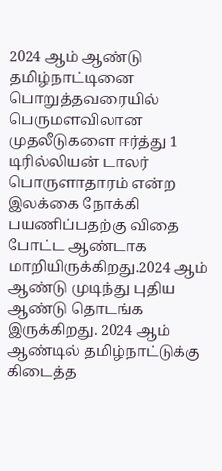2024 ஆம் ஆண்டு தமிழ்நாட்டினை பொறுத்தவரையில் பெருமளவிலான முதலீடுகளை ஈர்த்து 1 டிரில்லியன் டாலர் பொருளாதாரம் என்ற இலக்கை நோக்கி பயணிப்பதற்கு விதை போட்ட ஆண்டாக மாறியிருக்கிறது.2024 ஆம் ஆண்டு முடிந்து புதிய ஆண்டு தொடங்க இருக்கிறது. 2024 ஆம் ஆண்டில் தமிழ்நாட்டுக்கு கிடைத்த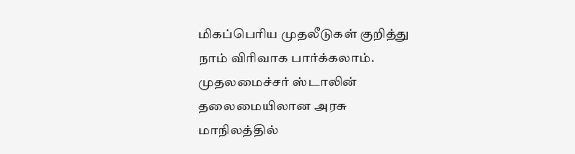மிகப்பெரிய முதலீடுகள் குறித்து நாம் விரிவாக பார்க்கலாம்.
முதலமைச்சர் ஸ்டாலின் தலைமையிலான அரசு மாநிலத்தில்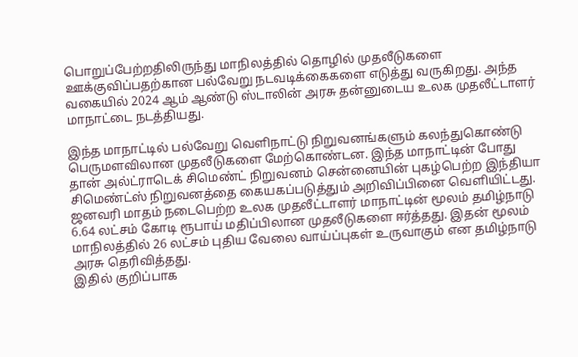பொறுப்பேற்றதிலிருந்து மாநிலத்தில் தொழில் முதலீடுகளை ஊக்குவிப்பதற்கான பல்வேறு நடவடிக்கைகளை எடுத்து வருகிறது. அந்த வகையில் 2024 ஆம் ஆண்டு ஸ்டாலின் அரசு தன்னுடைய உலக முதலீட்டாளர் மாநாட்டை நடத்தியது.

இந்த மாநாட்டில் பல்வேறு வெளிநாட்டு நிறுவனங்களும் கலந்துகொண்டு பெருமளவிலான முதலீடுகளை மேற்கொண்டன. இந்த மாநாட்டின் போது தான் அல்ட்ராடெக் சிமெண்ட் நிறுவனம் சென்னையின் புகழ்பெற்ற இந்தியா சிமெண்ட்ஸ் நிறுவனத்தை கையகப்படுத்தும் அறிவிப்பினை வெளியிட்டது.
ஜனவரி மாதம் நடைபெற்ற உலக முதலீட்டாளர் மாநாட்டின் மூலம் தமிழ்நாடு 6.64 லட்சம் கோடி ரூபாய் மதிப்பிலான முதலீடுகளை ஈர்த்தது. இதன் மூலம் மாநிலத்தில் 26 லட்சம் புதிய வேலை வாய்ப்புகள் உருவாகும் என தமிழ்நாடு அரசு தெரிவித்தது.
இதில் குறிப்பாக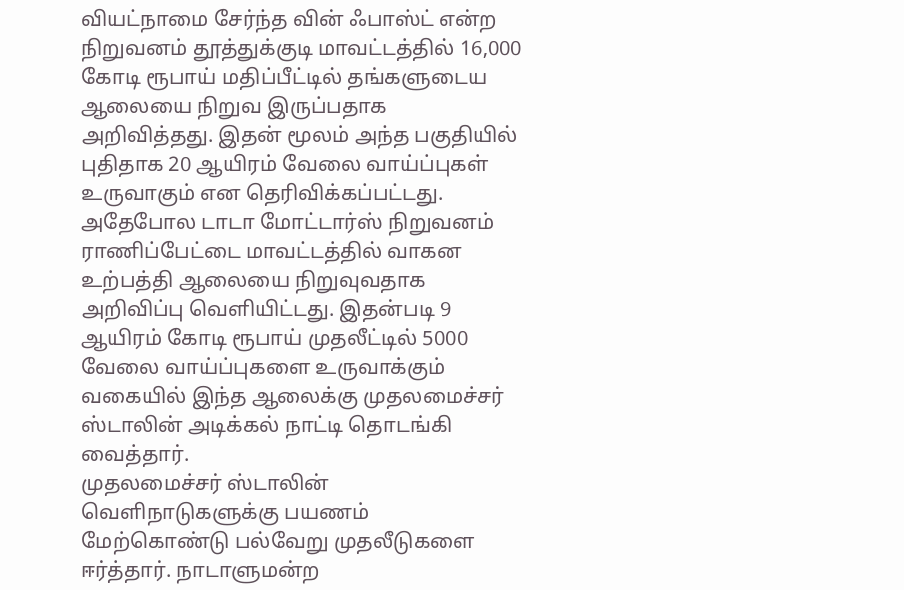வியட்நாமை சேர்ந்த வின் ஃபாஸ்ட் என்ற நிறுவனம் தூத்துக்குடி மாவட்டத்தில் 16,000 கோடி ரூபாய் மதிப்பீட்டில் தங்களுடைய ஆலையை நிறுவ இருப்பதாக அறிவித்தது. இதன் மூலம் அந்த பகுதியில் புதிதாக 20 ஆயிரம் வேலை வாய்ப்புகள் உருவாகும் என தெரிவிக்கப்பட்டது.
அதேபோல டாடா மோட்டார்ஸ் நிறுவனம் ராணிப்பேட்டை மாவட்டத்தில் வாகன உற்பத்தி ஆலையை நிறுவுவதாக அறிவிப்பு வெளியிட்டது. இதன்படி 9 ஆயிரம் கோடி ரூபாய் முதலீட்டில் 5000 வேலை வாய்ப்புகளை உருவாக்கும் வகையில் இந்த ஆலைக்கு முதலமைச்சர் ஸ்டாலின் அடிக்கல் நாட்டி தொடங்கி வைத்தார்.
முதலமைச்சர் ஸ்டாலின் வெளிநாடுகளுக்கு பயணம் மேற்கொண்டு பல்வேறு முதலீடுகளை ஈர்த்தார். நாடாளுமன்ற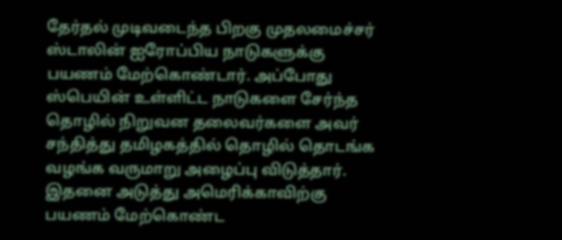தேர்தல் முடிவடைந்த பிறகு முதலமைச்சர் ஸ்டாலின் ஐரோப்பிய நாடுகளுக்கு பயணம் மேற்கொண்டார். அப்போது ஸ்பெயின் உள்ளிட்ட நாடுகளை சேர்ந்த தொழில் நிறுவன தலைவர்களை அவர் சந்தித்து தமிழகத்தில் தொழில் தொடங்க வழங்க வருமாறு அழைப்பு விடுத்தார்.
இதனை அடுத்து அமெரிக்காவிற்கு பயணம் மேற்கொண்ட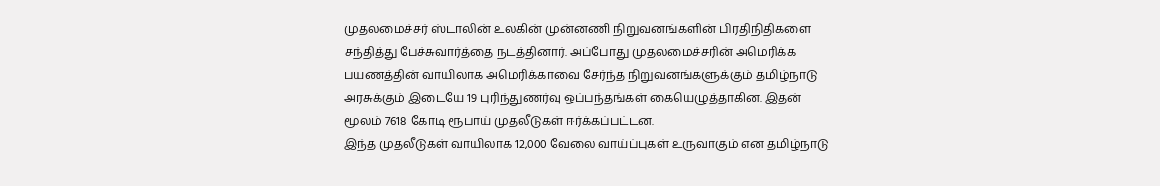முதலமைச்சர் ஸ்டாலின் உலகின் முன்னணி நிறுவனங்களின் பிரதிநிதிகளை சந்தித்து பேச்சுவார்த்தை நடத்தினார். அப்போது முதலமைச்சரின் அமெரிக்க பயணத்தின் வாயிலாக அமெரிக்காவை சேர்ந்த நிறுவனங்களுக்கும் தமிழ்நாடு அரசுக்கும் இடையே 19 புரிந்துணர்வு ஒப்பந்தங்கள் கையெழுத்தாகின. இதன் மூலம் 7618 கோடி ரூபாய் முதலீடுகள் ஈர்க்கப்பட்டன.
இந்த முதலீடுகள் வாயிலாக 12,000 வேலை வாய்ப்புகள் உருவாகும் என தமிழ்நாடு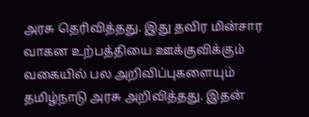அரசு தெரிவித்தது. இது தவிர மின்சார வாகன உற்பத்தியை ஊக்குவிக்கும் வகையில் பல அறிவிப்புகளையும் தமிழ்நாடு அரசு அறிவித்தது. இதன்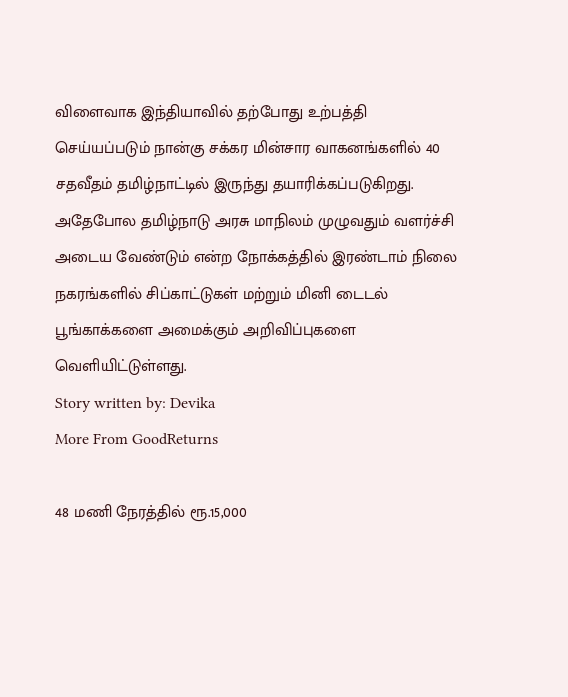விளைவாக இந்தியாவில் தற்போது உற்பத்தி செய்யப்படும் நான்கு சக்கர மின்சார வாகனங்களில் 40 சதவீதம் தமிழ்நாட்டில் இருந்து தயாரிக்கப்படுகிறது.
அதேபோல தமிழ்நாடு அரசு மாநிலம் முழுவதும் வளர்ச்சி அடைய வேண்டும் என்ற நோக்கத்தில் இரண்டாம் நிலை நகரங்களில் சிப்காட்டுகள் மற்றும் மினி டைடல் பூங்காக்களை அமைக்கும் அறிவிப்புகளை வெளியிட்டுள்ளது.
Story written by: Devika
More From GoodReturns

48 மணி நேரத்தில் ரூ.15,000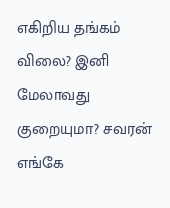எகிறிய தங்கம் விலை? இனி மேலாவது குறையுமா? சவரன் எங்கே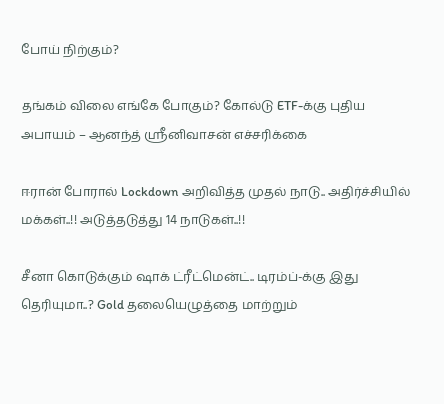போய் நிற்கும்?

தங்கம் விலை எங்கே போகும்? கோல்டு ETF-க்கு புதிய அபாயம் – ஆனந்த் ஸ்ரீனிவாசன் எச்சரிக்கை

ஈரான் போரால் Lockdown அறிவித்த முதல் நாடு.. அதிர்ச்சியில் மக்கள்..!! அடுத்தடுத்து 14 நாடுகள்..!!

சீனா கொடுக்கும் ஷாக் ட்ரீட்மென்ட்.. டிரம்ப்-க்கு இது தெரியுமா..? Gold தலையெழுத்தை மாற்றும்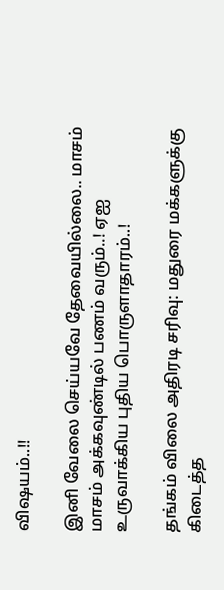விஷயம்..!!

இனி வேலை செய்யவே தேவையில்லை.. மாசம் மாசம் அக்கவுண்டில் பணம் வரும்..! ஏஐ உருவாக்கிய புதிய பொருளாதாரம்..!

தங்கம் விலை அதிரடி சரிவு: மதுரை மக்களுக்கு கிடைத்த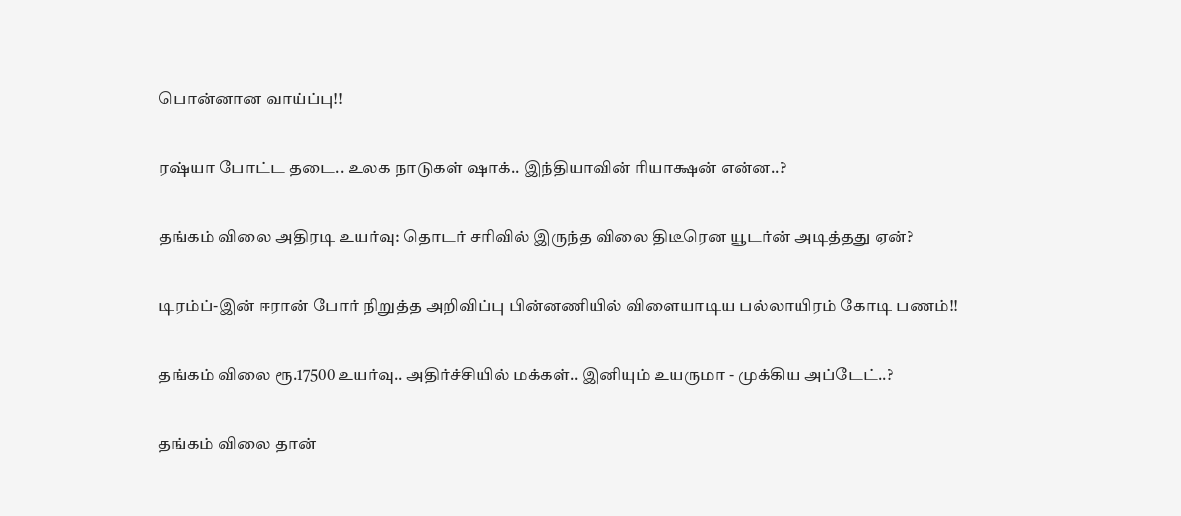பொன்னான வாய்ப்பு!!

ரஷ்யா போட்ட தடை.. உலக நாடுகள் ஷாக்.. இந்தியாவின் ரியாக்ஷன் என்ன..?

தங்கம் விலை அதிரடி உயர்வு: தொடர் சரிவில் இருந்த விலை திடீரென யூடர்ன் அடித்தது ஏன்?

டிரம்ப்-இன் ஈரான் போர் நிறுத்த அறிவிப்பு பின்னணியில் விளையாடிய பல்லாயிரம் கோடி பணம்!!

தங்கம் விலை ரூ.17500 உயர்வு.. அதிர்ச்சியில் மக்கள்.. இனியும் உயருமா - முக்கிய அப்டேட்..?

தங்கம் விலை தான்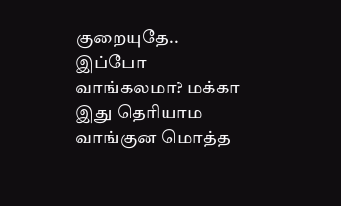குறையுதே.. இப்போ வாங்கலமா? மக்கா இது தெரியாம வாங்குன மொத்த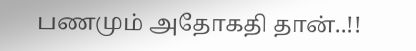பணமும் அதோகதி தான்..!!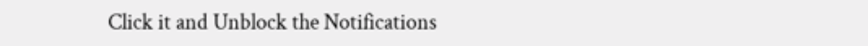Click it and Unblock the Notifications